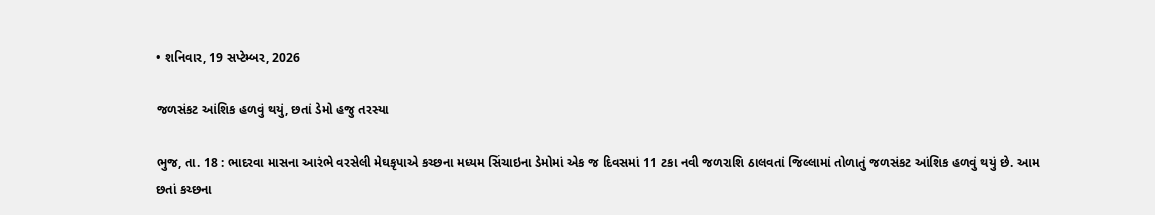• શનિવાર, 19 સપ્ટેમ્બર, 2026

જળસંકટ આંશિક હળવું થયું, છતાં ડેમો હજુ તરસ્યા

ભુજ, તા. 18 : ભાદરવા માસના આરંભે વરસેલી મેઘકૃપાએ કચ્છના મધ્યમ સિંચાઇના ડેમોમાં એક જ દિવસમાં 11 ટકા નવી જળરાશિ ઠાલવતાં જિલ્લામાં તોળાતું જળસંકટ આંશિક હળવું થયું છે. આમ છતાં કચ્છના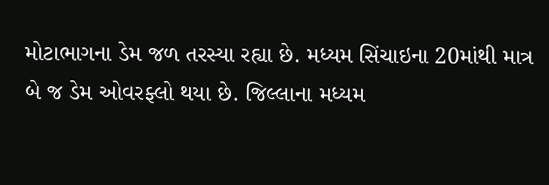મોટાભાગના ડેમ જળ તરસ્યા રહ્યા છે. મધ્યમ સિંચાઇના 20માંથી માત્ર બે જ ડેમ ઓવરફ્લો થયા છે. જિલ્લાના મધ્યમ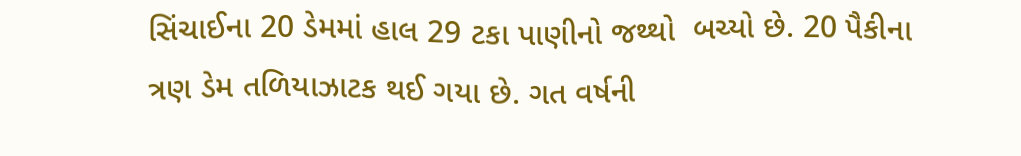સિંચાઈના 20 ડેમમાં હાલ 29 ટકા પાણીનો જથ્થો  બચ્યો છે. 20 પૈકીના ત્રણ ડેમ તળિયાઝાટક થઈ ગયા છે. ગત વર્ષની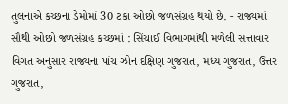તુલનાએ કચ્છના ડેમોમાં 30 ટકા ઓછો જળસંગ્રહ થયો છે. - રાજ્યમાં સૌથી ઓછો જળસંગ્રહ કચ્છમાં : સિંચાઈ વિભાગમાંથી મળેલી સત્તાવાર વિગત અનુસાર રાજ્યના પાંચ ઝોન દક્ષિણ ગુજરાત, મધ્ય ગુજરાત, ઉત્તર ગુજરાત,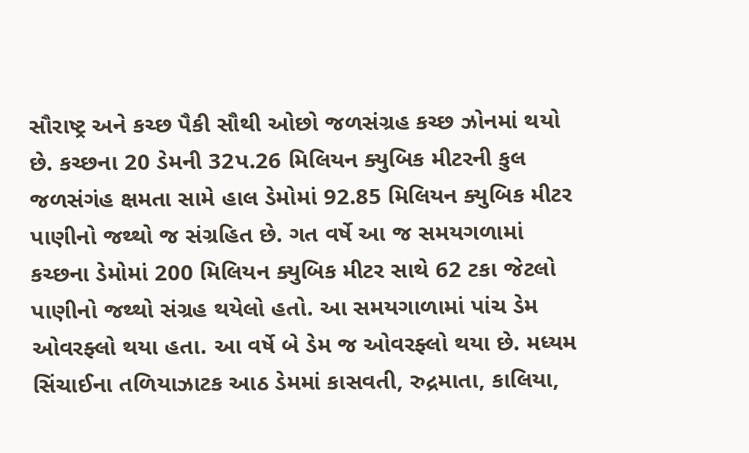સૌરાષ્ટ્ર અને કચ્છ પૈકી સૌથી ઓછો જળસંગ્રહ કચ્છ ઝોનમાં થયો છે. કચ્છના 20 ડેમની 32પ.26 મિલિયન ક્યુબિક મીટરની કુલ જળસંગંહ ક્ષમતા સામે હાલ ડેમોમાં 92.85 મિલિયન ક્યુબિક મીટર પાણીનો જથ્થો જ સંગ્રહિત છે. ગત વર્ષે આ જ સમયગળામાં કચ્છના ડેમોમાં 200 મિલિયન ક્યુબિક મીટર સાથે 62 ટકા જેટલો પાણીનો જથ્થો સંગ્રહ થયેલો હતો. આ સમયગાળામાં પાંચ ડેમ ઓવરફ્લો થયા હતા. આ વર્ષે બે ડેમ જ ઓવરફ્લો થયા છે. મધ્યમ સિંચાઈના તળિયાઝાટક આઠ ડેમમાં કાસવતી, રુદ્રમાતા, કાલિયા,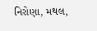નિરોણા, મથલ,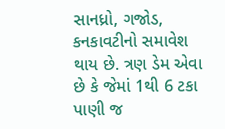સાનધ્રો, ગજોડ, કનકાવટીનો સમાવેશ થાય છે. ત્રણ ડેમ એવા છે કે જેમાં 1થી 6 ટકા પાણી જ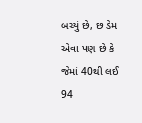બચ્યું છે, છ ડેમ એવા પણ છે કે જેમાં 40થી લઈ 94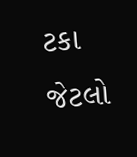ટકા જેટલો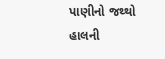પાણીનો જથ્થો હાલની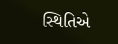સ્થિતિએ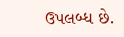ઉપલબ્ધ છે.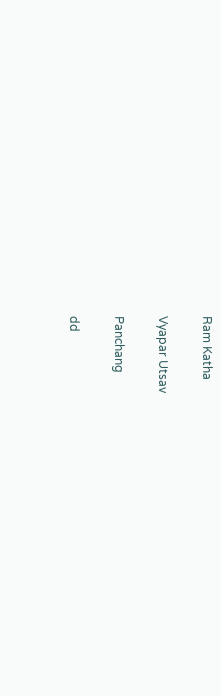Ram Katha

Vyapar Utsav

Panchang

dd